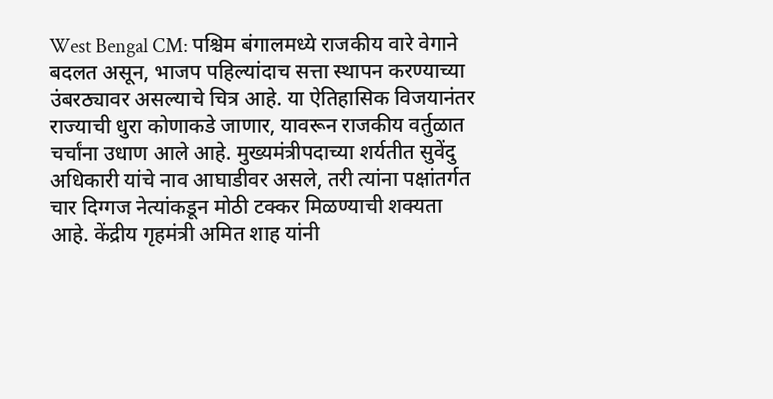West Bengal CM: पश्चिम बंगालमध्ये राजकीय वारे वेगाने बदलत असून, भाजप पहिल्यांदाच सत्ता स्थापन करण्याच्या उंबरठ्यावर असल्याचे चित्र आहे. या ऐतिहासिक विजयानंतर राज्याची धुरा कोणाकडे जाणार, यावरून राजकीय वर्तुळात चर्चांना उधाण आले आहे. मुख्यमंत्रीपदाच्या शर्यतीत सुवेंदु अधिकारी यांचे नाव आघाडीवर असले, तरी त्यांना पक्षांतर्गत चार दिग्गज नेत्यांकडून मोठी टक्कर मिळण्याची शक्यता आहे. केंद्रीय गृहमंत्री अमित शाह यांनी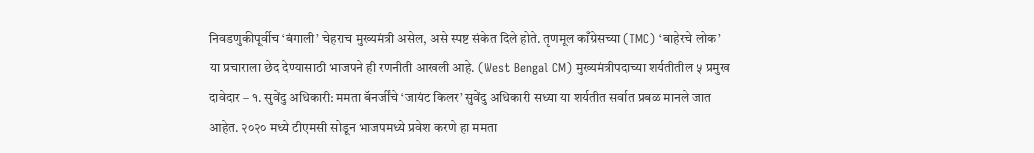निवडणुकीपूर्वीच ‘बंगाली’ चेहराच मुख्यमंत्री असेल, असे स्पष्ट संकेत दिले होते. तृणमूल काँग्रेसच्या (TMC) ‘बाहेरचे लोक’ या प्रचाराला छेद देण्यासाठी भाजपने ही रणनीती आखली आहे. (West Bengal CM) मुख्यमंत्रीपदाच्या शर्यतीतील ५ प्रमुख दावेदार – १. सुवेंदु अधिकारी: ममता बॅनर्जींचे ‘जायंट किलर’ सुवेंदु अधिकारी सध्या या शर्यतीत सर्वात प्रबळ मानले जात आहेत. २०२० मध्ये टीएमसी सोडून भाजपमध्ये प्रवेश करणे हा ममता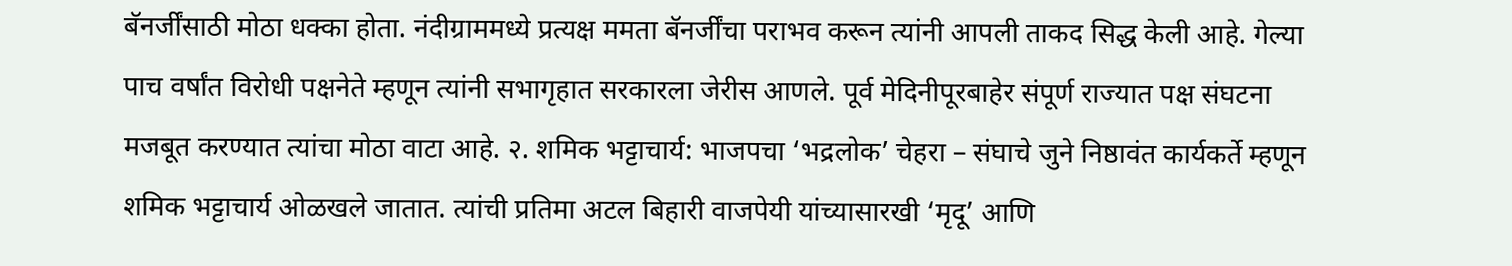बॅनर्जींसाठी मोठा धक्का होता. नंदीग्राममध्ये प्रत्यक्ष ममता बॅनर्जींचा पराभव करून त्यांनी आपली ताकद सिद्ध केली आहे. गेल्या पाच वर्षांत विरोधी पक्षनेते म्हणून त्यांनी सभागृहात सरकारला जेरीस आणले. पूर्व मेदिनीपूरबाहेर संपूर्ण राज्यात पक्ष संघटना मजबूत करण्यात त्यांचा मोठा वाटा आहे. २. शमिक भट्टाचार्य: भाजपचा ‘भद्रलोक’ चेहरा – संघाचे जुने निष्ठावंत कार्यकर्ते म्हणून शमिक भट्टाचार्य ओळखले जातात. त्यांची प्रतिमा अटल बिहारी वाजपेयी यांच्यासारखी ‘मृदू’ आणि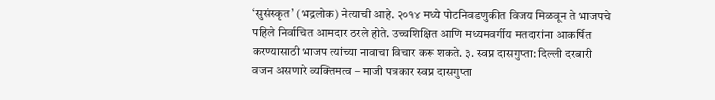‘सुसंस्कृत’ (भद्रलोक) नेत्याची आहे. २०१४ मध्ये पोटनिवडणुकीत विजय मिळवून ते भाजपचे पहिले निर्वाचित आमदार ठरले होते. उच्चशिक्षित आणि मध्यमवर्गीय मतदारांना आकर्षित करण्यासाठी भाजप त्यांच्या नावाचा विचार करू शकते. ३. स्वप्न दासगुप्ता: दिल्ली दरबारी वजन असणारे व्यक्तिमत्व – माजी पत्रकार स्वप्न दासगुप्ता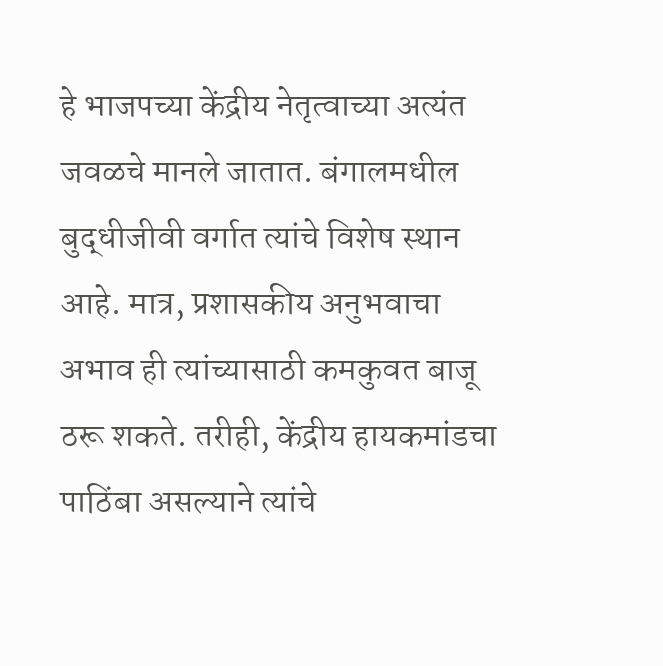हे भाजपच्या केंद्रीय नेतृत्वाच्या अत्यंत जवळचे मानले जातात. बंगालमधील बुद्धीजीवी वर्गात त्यांचे विशेष स्थान आहे. मात्र, प्रशासकीय अनुभवाचा अभाव ही त्यांच्यासाठी कमकुवत बाजू ठरू शकते. तरीही, केंद्रीय हायकमांडचा पाठिंबा असल्याने त्यांचे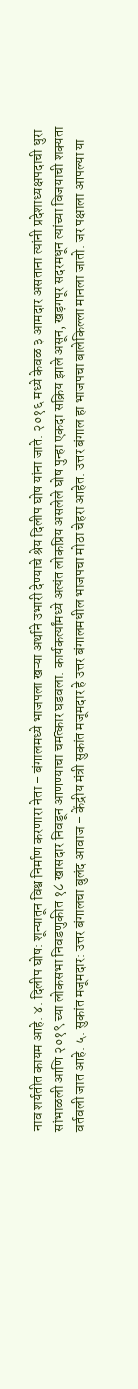नाव शर्यतीत कायम आहे. ४. दिलीप घोष: शून्यातून विश्व निर्माण करणारा नेता – बंगालमध्ये भाजपला खऱ्या अर्थाने उभारी देण्याचे श्रेय दिलीप घोष यांना जाते. २०१६ मध्ये केवळ ३ आमदार असताना त्यांनी प्रदेशाध्यक्षपदाची धुरा सांभाळली आणि २०१९ च्या लोकसभा निवडणुकीत १८ खासदार निवडून आणण्याचा चमत्कार घडवला. कार्यकर्त्यांमध्ये अत्यंत लोकप्रिय असलेले घोष पुन्हा एकदा सक्रिय झाले असून, खड़गपूर सदरमधून त्यांच्या विजयाची शक्यता वर्तवली जात आहे. ५. सुकांत मजूमदार: उत्तर बंगालचा बुलंद आवाज – केंद्रीय मंत्री सुकांत मजूमदार हे उत्तर बंगालमधील भाजपचा मोठा चेहरा आहेत. उत्तर बंगाल हा भाजपचा बालेकिल्ला मानला जातो. जर पक्षाला आपल्या या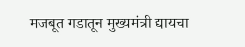मजबूत गडातून मुख्यमंत्री द्यायचा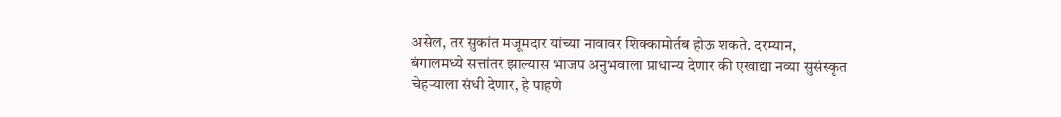असेल, तर सुकांत मजूमदार यांच्या नावावर शिक्कामोर्तब होऊ शकते. दरम्यान, बंगालमध्ये सत्तांतर झाल्यास भाजप अनुभवाला प्राधान्य देणार की एखाद्या नव्या सुसंस्कृत चेहऱ्याला संधी देणार, हे पाहणे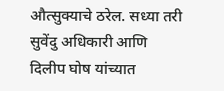औत्सुक्याचे ठरेल. सध्या तरी सुवेंदु अधिकारी आणि दिलीप घोष यांच्यात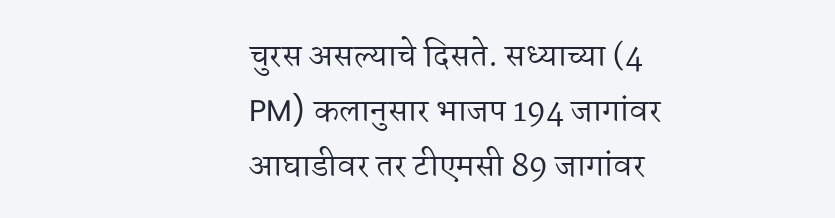चुरस असल्याचे दिसते. सध्याच्या (4 PM) कलानुसार भाजप 194 जागांवर आघाडीवर तर टीएमसी 89 जागांवर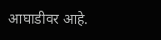आघाडीवर आहे.